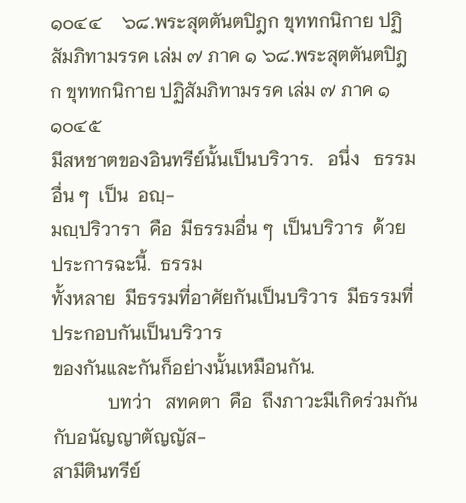๑๐๔๔    ๖๘.พระสุตตันตปิฎก ขุททกนิกาย ปฏิสัมภิทามรรค เล่ม ๗ ภาค ๑ ๖๘.พระสุตตันตปิฎก ขุททกนิกาย ปฏิสัมภิทามรรค เล่ม ๗ ภาค ๑    ๑๐๔๕
มีสหชาตของอินทรีย์นั้นเป็นบริวาร.   อนึ่ง   ธรรมอื่น ๆ  เป็น  อญฺ-
มญฺปริวารา  คือ  มีธรรมอื่น ๆ  เป็นบริวาร  ด้วยประการฉะนี้.  ธรรม
ทั้งหลาย  มีธรรมที่อาศัยกันเป็นบริวาร  มีธรรมที่ประกอบกันเป็นบริวาร
ของกันและกันก็อย่างนั้นเหมือนกัน.
            บทว่า   สทคตา  คือ  ถึงภาวะมีเกิดร่วมกันกับอนัญญาตัญญัส-
สามีตินทรีย์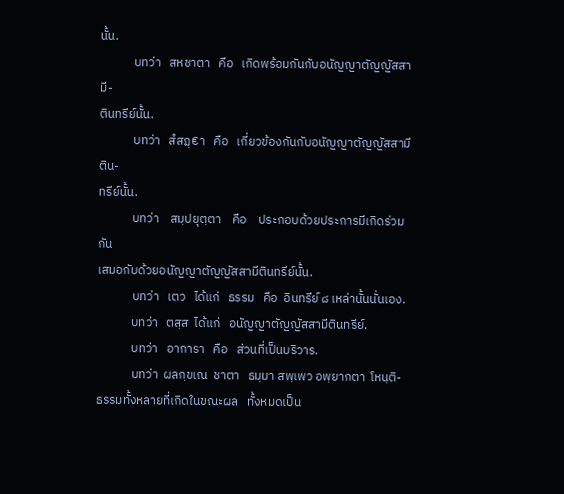นั้น.
            บทว่า   สหชาตา   คือ   เกิดพร้อมกันกับอนัญญาตัญญัสสามี-
ตินทรีย์นั้น.
            บทว่า   สํสฏฺ€า   คือ   เกี่ยวข้องกันกับอนัญญาตัญญัสสามีติน-
ทรีย์นั้น.
            บทว่า    สมฺปยุตฺตา    คือ    ประกอบด้วยประการมีเกิดร่วมกัน
เสมอกับด้วยอนัญญาตัญญัสสามีตินทรีย์นั้น.
            บทว่า   เตว   ได้แก่   ธรรม   คือ  อินทรีย์ ๘ เหล่านั้นนั่นเอง.
            บทว่า   ตสฺส  ได้แก่   อนัญญาตัญญัสสามีตินทรีย์.
            บทว่า   อาการา   คือ   ส่วนที่เป็นบริวาร.
            บทว่า  ผลกฺขเณ  ชาตา   ธมฺมา สพฺเพว อพฺยากตา  โหนฺติ-
ธรรมทั้งหลายที่เกิดในขณะผล   ทั้งหมดเป็น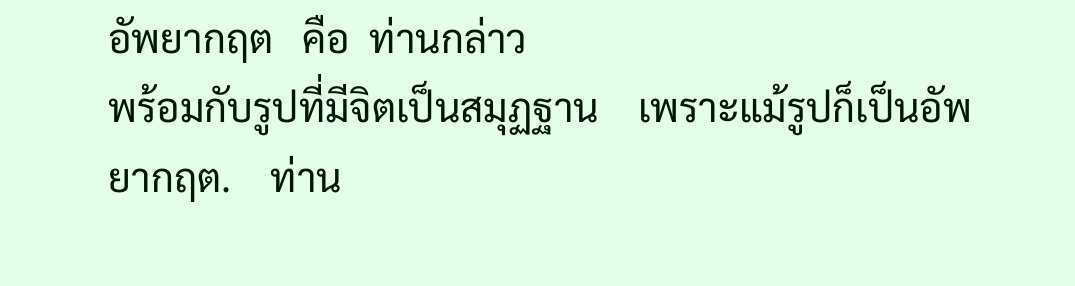อัพยากฤต   คือ  ท่านกล่าว
พร้อมกับรูปที่มีจิตเป็นสมุฏฐาน    เพราะแม้รูปก็เป็นอัพยากฤต.    ท่าน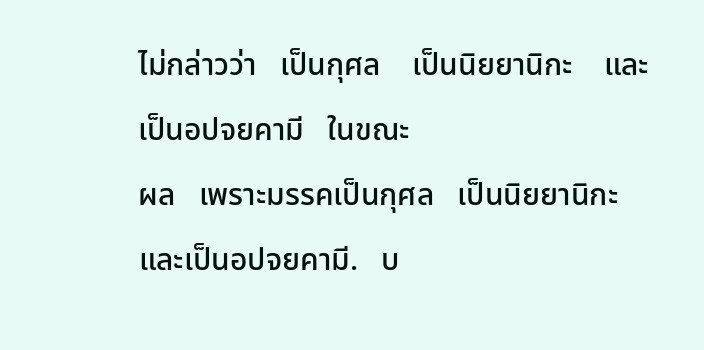ไม่กล่าวว่า   เป็นกุศล    เป็นนิยยานิกะ    และเป็นอปจยคามี   ในขณะ
ผล   เพราะมรรคเป็นกุศล   เป็นนิยยานิกะ    และเป็นอปจยคามี.   บ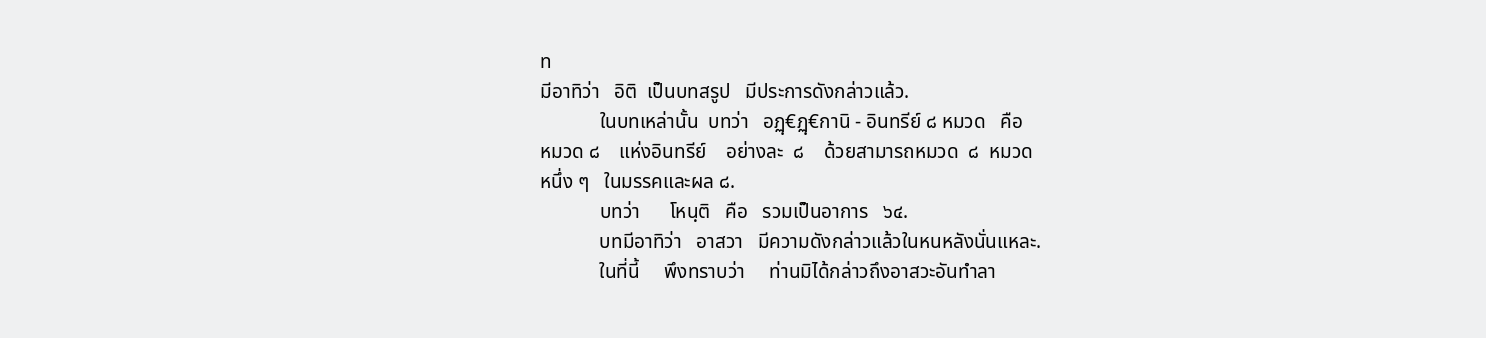ท
มีอาทิว่า   อิติ  เป็นบทสรูป   มีประการดังกล่าวแล้ว.
            ในบทเหล่านั้น  บทว่า   อฏฺ€ฏฺ€กานิ - อินทรีย์ ๘ หมวด   คือ
หมวด ๘    แห่งอินทรีย์    อย่างละ  ๘    ด้วยสามารถหมวด  ๘  หมวด
หนึ่ง ๆ   ในมรรคและผล ๘.
            บทว่า      โหนฺติ   คือ   รวมเป็นอาการ   ๖๔.
            บทมีอาทิว่า   อาสวา   มีความดังกล่าวแล้วในหนหลังนั่นแหละ.
            ในที่นี้     พึงทราบว่า     ท่านมิได้กล่าวถึงอาสวะอันทำลา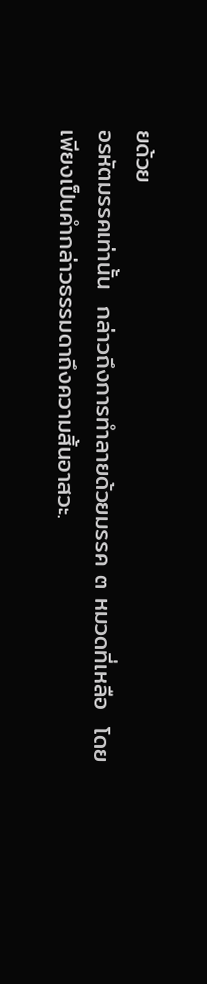ยด้วย
อรหัตมรรคเท่านั้น  กล่าวถึงการทำลายด้วยมรรค ๓ หมวดที่เหลือ  โดย
เพียงเป็นคำกล่าวธรรมดาถึงความสิ้นอาสวะ.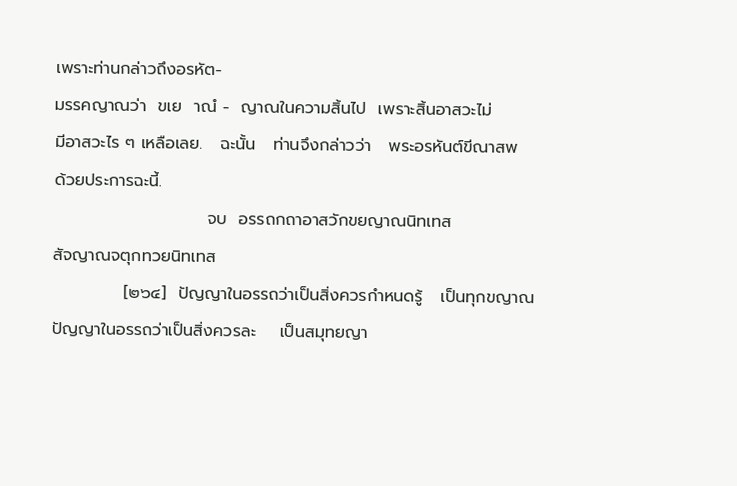เพราะท่านกล่าวถึงอรหัต-
มรรคญาณว่า  ขเย  าณํ -  ญาณในความสิ้นไป  เพราะสิ้นอาสวะไม่
มีอาสวะไร ๆ เหลือเลย.   ฉะนั้น   ท่านจึงกล่าวว่า   พระอรหันต์ขีณาสพ
ด้วยประการฉะนี้.
                          จบ  อรรถกถาอาสวักขยญาณนิทเทส
สัจญาณจตุกทวยนิทเทส
            [๒๖๔]  ปัญญาในอรรถว่าเป็นสิ่งควรกำหนดรู้   เป็นทุกขญาณ
ปัญญาในอรรถว่าเป็นสิ่งควรละ    เป็นสมุทยญา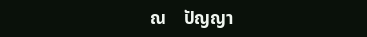ณ    ปัญญา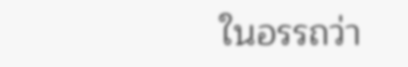ในอรรถว่า